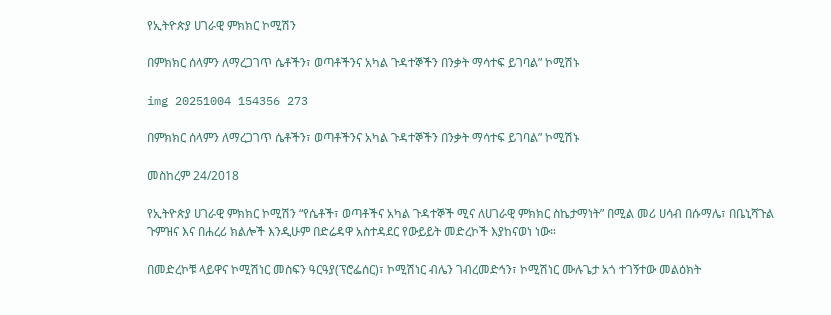የኢትዮጵያ ሀገራዊ ምክክር ኮሚሽን

በምክክር ሰላምን ለማረጋገጥ ሴቶችን፣ ወጣቶችንና አካል ጉዳተኞችን በንቃት ማሳተፍ ይገባል” ኮሚሽኑ

img 20251004 154356 273

በምክክር ሰላምን ለማረጋገጥ ሴቶችን፣ ወጣቶችንና አካል ጉዳተኞችን በንቃት ማሳተፍ ይገባል” ኮሚሽኑ

መስከረም 24/2018

የኢትዮጵያ ሀገራዊ ምክክር ኮሚሽን “የሴቶች፣ ወጣቶችና አካል ጉዳተኞች ሚና ለሀገራዊ ምክክር ስኬታማነት” በሚል መሪ ሀሳብ በሱማሌ፣ በቤኒሻጉል ጉምዝና እና በሐረሪ ክልሎች እንዲሁም በድሬዳዋ አስተዳደር የውይይት መድረኮች እያከናወነ ነው።

በመድረኮቹ ላይዋና ኮሚሽነር መስፍን ዓርዓያ(ፕሮፌሰር)፣ ኮሚሽነር ብሌን ገብረመድኅን፣ ኮሚሽነር ሙሉጌታ አጎ ተገኝተው መልዕክት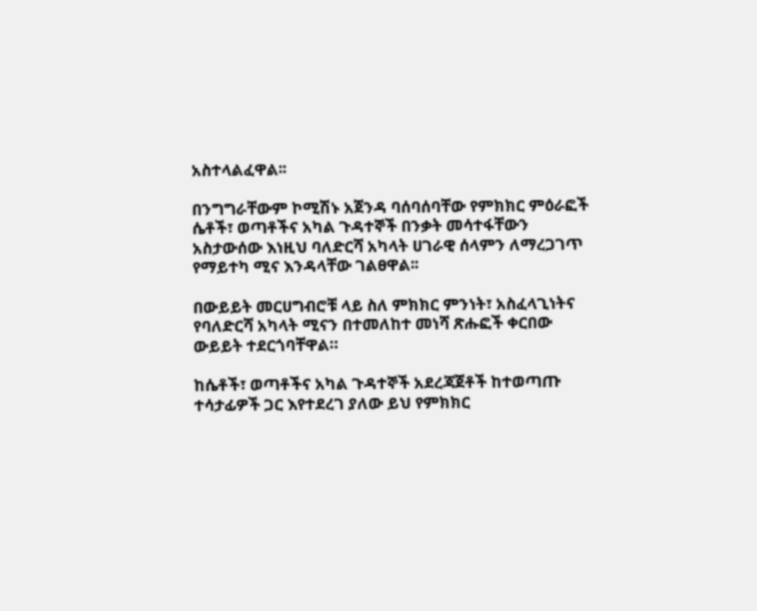አስተላልፈዋል፡፡

በንግግራቸውም ኮሚሽኑ አጀንዳ ባሰባሰባቸው የምክክር ምዕራፎች ሴቶች፣ ወጣቶችና አካል ጉዳተኞች በንቃት መሳተፋቸውን አስታውሰው እነዚህ ባለድርሻ አካላት ሀገራዊ ሰላምን ለማረጋገጥ የማይተካ ሚና እንዳላቸው ገልፀዋል፡፡

በውይይት መርሀግብሮቹ ላይ ስለ ምክክር ምንነት፣ አስፈላጊነትና የባለድርሻ አካላት ሚናን በተመለከተ መነሻ ጽሑፎች ቀርበው ውይይት ተደርጎባቸዋል።

ከሴቶች፣ ወጣቶችና አካል ጉዳተኞች አደረጃጀቶች ከተወጣጡ ተሳታፊዎች ጋር እየተደረገ ያለው ይህ የምክክር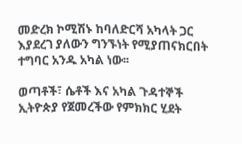መድረክ ኮሚሽኑ ከባለድርሻ አካላት ጋር እያደረገ ያለውን ግንኙነት የሚያጠናክርበት ተግባር አንዱ አካል ነው፡፡

ወጣቶች፣ ሴቶች እና አካል ጉዳተኞች ኢትዮጵያ የጀመረችው የምክክር ሂደት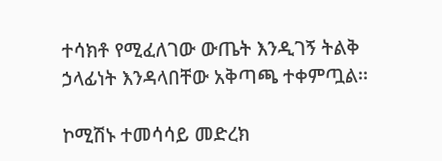ተሳክቶ የሚፈለገው ውጤት እንዲገኝ ትልቅ ኃላፊነት እንዳላበቸው አቅጣጫ ተቀምጧል፡፡

ኮሚሽኑ ተመሳሳይ መድረክ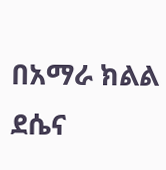በአማራ ክልል ደሴና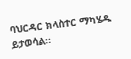ባህርዳር ክላስተር ማካሄዱ ይታወሳል፡፡